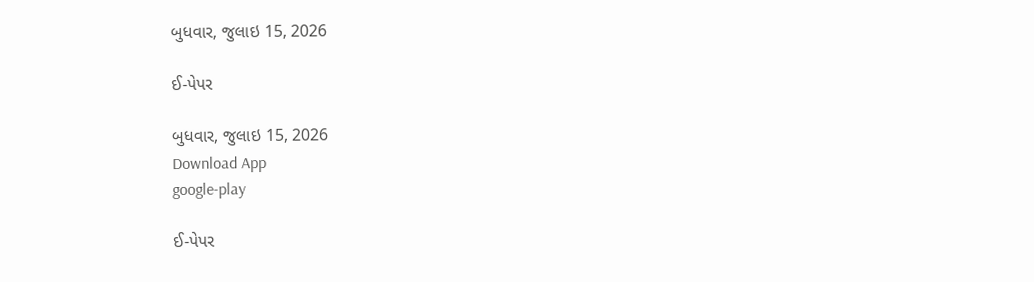બુધવાર, જુલાઇ 15, 2026

ઈ-પેપર

બુધવાર, જુલાઇ 15, 2026
Download App
google-play

ઈ-પેપર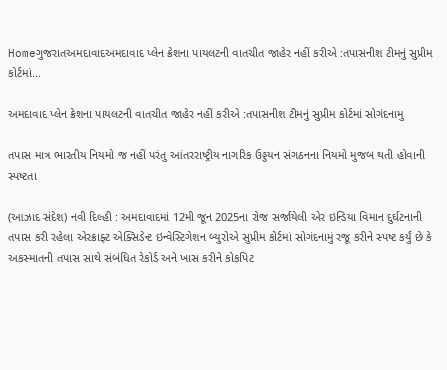Homeગુજરાતઅમદાવાદઅમદાવાદ પ્લેન ક્રેશના પાયલટની વાતચીત જાહેર નહીં કરીએ :તપાસનીશ ટીમનું સુપ્રીમ કોર્ટમાં...

અમદાવાદ પ્લેન ક્રેશના પાયલટની વાતચીત જાહેર નહીં કરીએ :તપાસનીશ ટીમનું સુપ્રીમ કોર્ટમાં સોગંદનામુ

તપાસ માત્ર ભારતીય નિયમો જ નહીં પરંતુ આંતરરાષ્ટ્રીય નાગરિક ઉડ્ડયન સંગઠનના નિયમો મુજબ થતી હોવાની સ્પષ્ટતા

(આઝાદ સંદેશ) નવી દિલ્હી : અમદાવાદમાં 12મી જૂન 2025ના રોજ સર્જાયેલી એર ઇન્ડિયા વિમાન દુર્ઘટનાની તપાસ કરી રહેલા એરક્રાફ્ટ એક્સિડેન્ટ ઇન્વેસ્ટિગેશન બ્યુરોએ સુપ્રીમ કોર્ટમાં સોગંદનામું રજૂ કરીને સ્પષ્ટ કર્યું છે કે અકસ્માતની તપાસ સાથે સંબંધિત રેકોર્ડ અને ખાસ કરીને કોકપિટ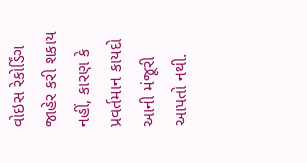વોઇસ રેકોર્ડિંગ જાહેર કરી શકાય નહીં, કારણ કે પ્રવર્તમાન કાયદો આની મંજૂરી આપતો નથી.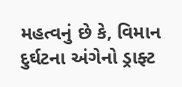મહત્વનું છે કે, વિમાન દુર્ઘટના અંગેનો ડ્રાફ્ટ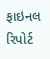ફાઇનલ રિપોર્ટ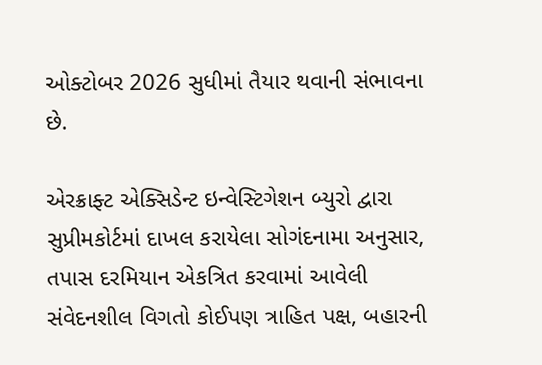ઓક્ટોબર 2026 સુધીમાં તૈયાર થવાની સંભાવના છે.

એરક્રાફ્ટ એક્સિડેન્ટ ઇન્વેસ્ટિગેશન બ્યુરો દ્વારા સુપ્રીમકોર્ટમાં દાખલ કરાયેલા સોગંદનામા અનુસાર, તપાસ દરમિયાન એકત્રિત કરવામાં આવેલી સંવેદનશીલ વિગતો કોઈપણ ત્રાહિત પક્ષ, બહારની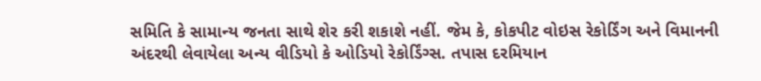સમિતિ કે સામાન્ય જનતા સાથે શેર કરી શકાશે નહીં. જેમ કે, કોકપીટ વોઇસ રેકોર્ડિંગ અને વિમાનની અંદરથી લેવાયેલા અન્ય વીડિયો કે ઓડિયો રેકોર્ડિંગ્સ. તપાસ દરમિયાન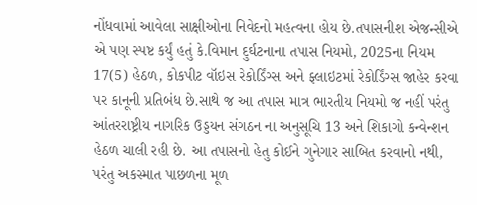નોંધવામાં આવેલા સાક્ષીઓના નિવેદનો મહત્વના હોય છે.તપાસનીશ એજન્સીએ એ પણ સ્પષ્ટ કર્યું હતું કે.વિમાન દુર્ઘટનાના તપાસ નિયમો, 2025ના નિયમ 17(5) હેઠળ, કોકપીટ વૉઇસ રેકોર્ડિંગ્સ અને ફ્લાઇટમાં રેકોર્ડિંગ્સ જાહેર કરવા પર કાનૂની પ્રતિબંધ છે.સાથે જ આ તપાસ માત્ર ભારતીય નિયમો જ નહીં પરંતુ આંતરરાષ્ટ્રીય નાગરિક ઉડ્ડયન સંગઠન ના અનુસૂચિ 13 અને શિકાગો કન્વેન્શન હેઠળ ચાલી રહી છે. આ તપાસનો હેતુ કોઈને ગુનેગાર સાબિત કરવાનો નથી, પરંતુ અકસ્માત પાછળના મૂળ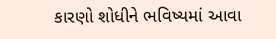કારણો શોધીને ભવિષ્યમાં આવા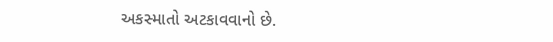અકસ્માતો અટકાવવાનો છે.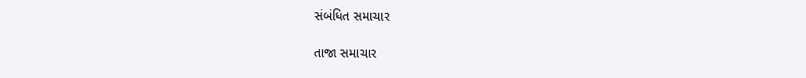સંબંધિત સમાચાર

તાજા સમાચાર